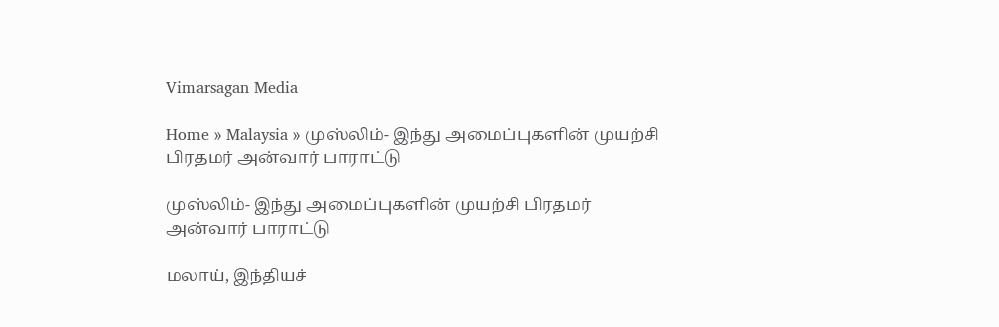Vimarsagan Media

Home » Malaysia » முஸ்லிம்- இந்து அமைப்புகளின் முயற்சி பிரதமர் அன்வார் பாராட்டு

முஸ்லிம்- இந்து அமைப்புகளின் முயற்சி பிரதமர் அன்வார் பாராட்டு

மலாய், இந்தியச்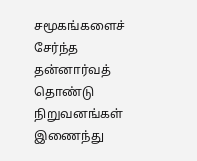சமூகங்களைச் சேர்ந்த தன்னார்வத் தொண்டு நிறுவனங்கள் இணைந்து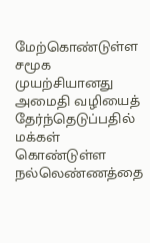மேற்கொண்டுள்ள சமூக முயற்சியானது அமைதி வழியைத் தேர்ந்தெடுப்பதில் மக்கள் கொண்டுள்ள நல்லெண்ணத்தை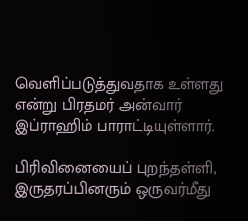வெளிப்படுத்துவதாக உள்ளது என்று பிரதமர் அன்வார் இப்ராஹிம் பாராட்டியுள்ளார்.

பிரிவினையைப் புறந்தள்ளி, இருதரப்பினரும் ஒருவர்மீது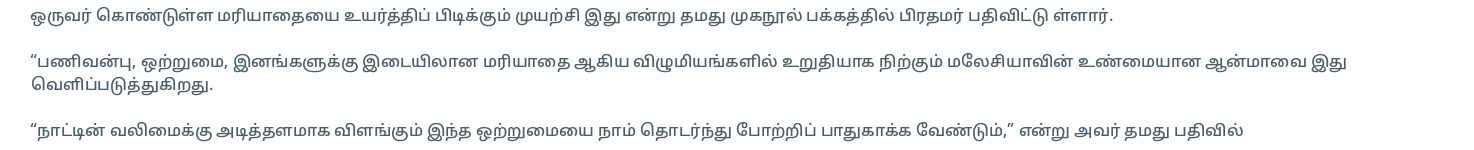ஒருவர் கொண்டுள்ள மரியாதையை உயர்த்திப் பிடிக்கும் முயற்சி இது என்று தமது முகநூல் பக்கத்தில் பிரதமர் பதிவிட்டு ள்ளார்.

“பணிவன்பு, ஒற்றுமை, இனங்களுக்கு இடையிலான மரியாதை ஆகிய விழுமியங்களில் உறுதியாக நிற்கும் மலேசியாவின் உண்மையான ஆன்மாவை இது வெளிப்படுத்துகிறது.

“நாட்டின் வலிமைக்கு அடித்தளமாக விளங்கும் இந்த ஒற்றுமையை நாம் தொடர்ந்து போற்றிப் பாதுகாக்க வேண்டும்,” என்று அவர் தமது பதிவில்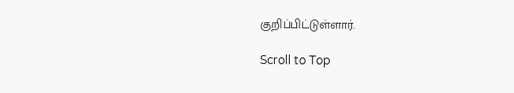குறிப்பிட்டுள்ளார்.

Scroll to Top